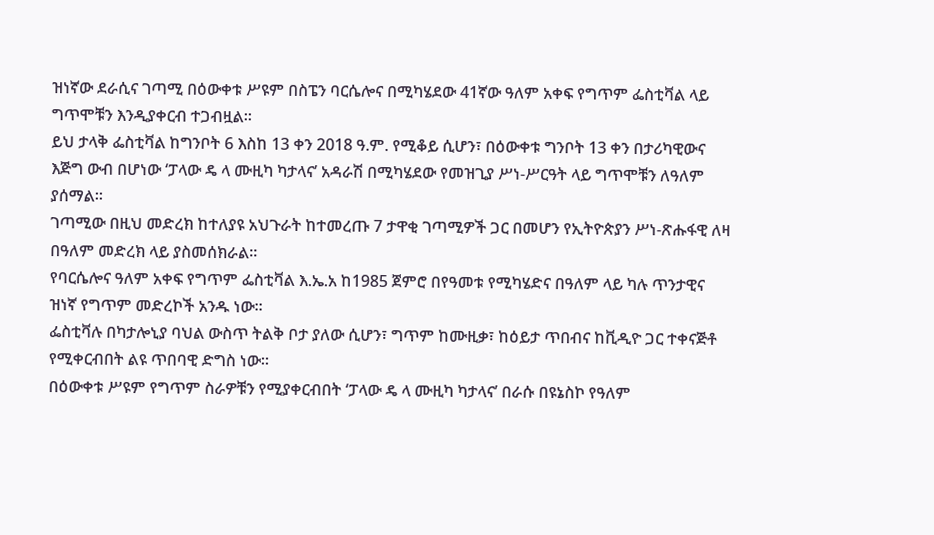ዝነኛው ደራሲና ገጣሚ በዕውቀቱ ሥዩም በስፔን ባርሴሎና በሚካሄደው 41ኛው ዓለም አቀፍ የግጥም ፌስቲቫል ላይ ግጥሞቹን እንዲያቀርብ ተጋብዟል።
ይህ ታላቅ ፌስቲቫል ከግንቦት 6 እስከ 13 ቀን 2018 ዓ.ም. የሚቆይ ሲሆን፣ በዕውቀቱ ግንቦት 13 ቀን በታሪካዊውና እጅግ ውብ በሆነው ‘ፓላው ዴ ላ ሙዚካ ካታላና’ አዳራሽ በሚካሄደው የመዝጊያ ሥነ-ሥርዓት ላይ ግጥሞቹን ለዓለም ያሰማል።
ገጣሚው በዚህ መድረክ ከተለያዩ አህጉራት ከተመረጡ 7 ታዋቂ ገጣሚዎች ጋር በመሆን የኢትዮጵያን ሥነ-ጽሑፋዊ ለዛ በዓለም መድረክ ላይ ያስመሰክራል።
የባርሴሎና ዓለም አቀፍ የግጥም ፌስቲቫል እ.ኤ.አ ከ1985 ጀምሮ በየዓመቱ የሚካሄድና በዓለም ላይ ካሉ ጥንታዊና ዝነኛ የግጥም መድረኮች አንዱ ነው።
ፌስቲቫሉ በካታሎኒያ ባህል ውስጥ ትልቅ ቦታ ያለው ሲሆን፣ ግጥም ከሙዚቃ፣ ከዕይታ ጥበብና ከቪዲዮ ጋር ተቀናጅቶ የሚቀርብበት ልዩ ጥበባዊ ድግስ ነው።
በዕውቀቱ ሥዩም የግጥም ስራዎቹን የሚያቀርብበት ‘ፓላው ዴ ላ ሙዚካ ካታላና’ በራሱ በዩኔስኮ የዓለም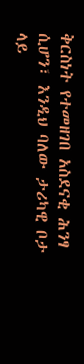ቅርስነት የተመዘገበ አስደናቂ ሕንፃ ሲሆን፣ እንዲህ ባለው ታሪካዊ ቦታ ላይ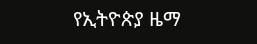የኢትዮጵያ ዜማ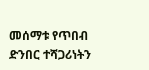መሰማቱ የጥበብ ድንበር ተሻጋሪነትን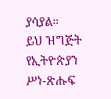ያሳያል።
ይህ ዝግጅት የኢትዮጵያን ሥነ-ጽሑፍ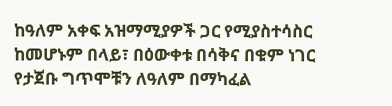ከዓለም አቀፍ አዝማሚያዎች ጋር የሚያስተሳስር ከመሆኑም በላይ፣ በዕውቀቱ በሳቅና በቁም ነገር የታጀቡ ግጥሞቹን ለዓለም በማካፈል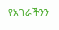የአገራችንን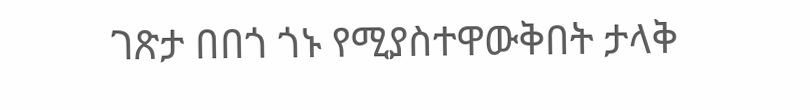ገጽታ በበጎ ጎኑ የሚያስተዋውቅበት ታላቅ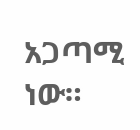አጋጣሚ ነው።